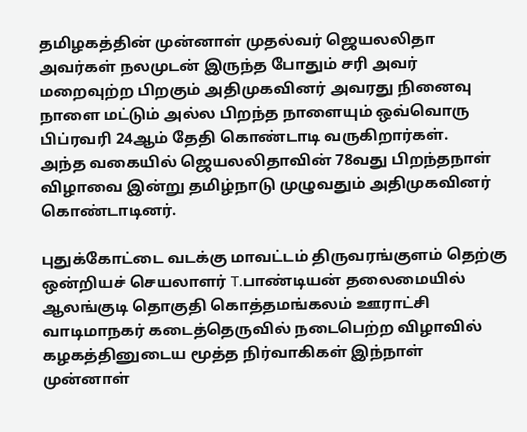தமிழகத்தின் முன்னாள் முதல்வர் ஜெயலலிதா அவர்கள் நலமுடன் இருந்த போதும் சரி அவர் மறைவுற்ற பிறகும் அதிமுகவினர் அவரது நினைவு நாளை மட்டும் அல்ல பிறந்த நாளையும் ஒவ்வொரு பிப்ரவரி 24ஆம் தேதி கொண்டாடி வருகிறார்கள்.
அந்த வகையில் ஜெயலலிதாவின் 78வது பிறந்தநாள் விழாவை இன்று தமிழ்நாடு முழுவதும் அதிமுகவினர் கொண்டாடினர்.

புதுக்கோட்டை வடக்கு மாவட்டம் திருவரங்குளம் தெற்கு ஒன்றியச் செயலாளர் T.பாண்டியன் தலைமையில் ஆலங்குடி தொகுதி கொத்தமங்கலம் ஊராட்சி வாடிமாநகர் கடைத்தெருவில் நடைபெற்ற விழாவில் கழகத்தினுடைய மூத்த நிர்வாகிகள் இந்நாள் முன்னாள்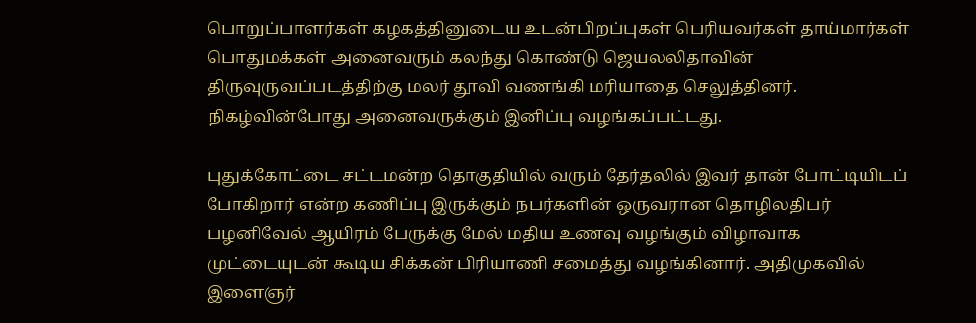பொறுப்பாளர்கள் கழகத்தினுடைய உடன்பிறப்புகள் பெரியவர்கள் தாய்மார்கள் பொதுமக்கள் அனைவரும் கலந்து கொண்டு ஜெயலலிதாவின் திருவுருவப்படத்திற்கு மலர் தூவி வணங்கி மரியாதை செலுத்தினர். நிகழ்வின்போது அனைவருக்கும் இனிப்பு வழங்கப்பட்டது.

புதுக்கோட்டை சட்டமன்ற தொகுதியில் வரும் தேர்தலில் இவர் தான் போட்டியிடப் போகிறார் என்ற கணிப்பு இருக்கும் நபர்களின் ஒருவரான தொழிலதிபர் பழனிவேல் ஆயிரம் பேருக்கு மேல் மதிய உணவு வழங்கும் விழாவாக முட்டையுடன் கூடிய சிக்கன் பிரியாணி சமைத்து வழங்கினார். அதிமுகவில் இளைஞர்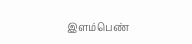இளம்பெண்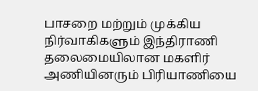பாசறை மற்றும் முக்கிய நிர்வாகிகளும் இந்திராணி தலைமையிலான மகளிர் அணியினரும் பிரியாணியை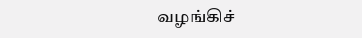வழங்கிச்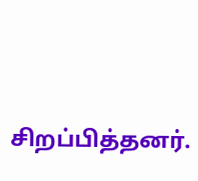சிறப்பித்தனர்.